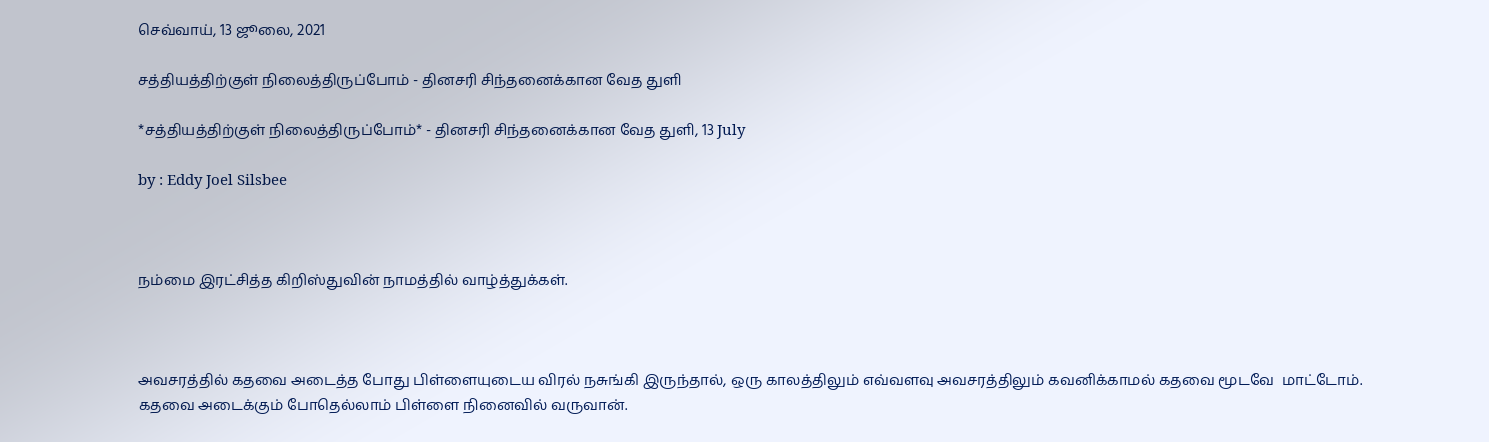செவ்வாய், 13 ஜூலை, 2021

சத்தியத்திற்குள் நிலைத்திருப்போம் - தினசரி சிந்தனைக்கான வேத துளி

*சத்தியத்திற்குள் நிலைத்திருப்போம்* - தினசரி சிந்தனைக்கான வேத துளி, 13 July

by : Eddy Joel Silsbee



நம்மை இரட்சித்த கிறிஸ்துவின் நாமத்தில் வாழ்த்துக்கள்.



அவசரத்தில் கதவை அடைத்த போது பிள்ளையுடைய விரல் நசுங்கி இருந்தால், ஒரு காலத்திலும் எவ்வளவு அவசரத்திலும் கவனிக்காமல் கதவை மூடவே  மாட்டோம். கதவை அடைக்கும் போதெல்லாம் பிள்ளை நினைவில் வருவான்.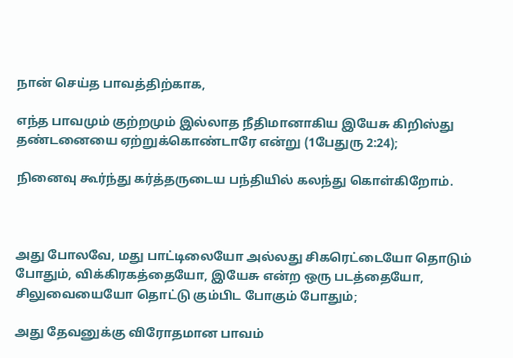நான் செய்த பாவத்திற்காக,

எந்த பாவமும் குற்றமும் இல்லாத நீதிமானாகிய இயேசு கிறிஸ்து தண்டனையை ஏற்றுக்கொண்டாரே என்று (1பேதுரு 2:24);

நினைவு கூர்ந்து கர்த்தருடைய பந்தியில் கலந்து கொள்கிறோம்.



அது போலவே, மது பாட்டிலையோ அல்லது சிகரெட்டையோ தொடும் போதும், விக்கிரகத்தையோ, இயேசு என்ற ஒரு படத்தையோ, சிலுவையையோ தொட்டு கும்பிட போகும் போதும்;

அது தேவனுக்கு விரோதமான பாவம்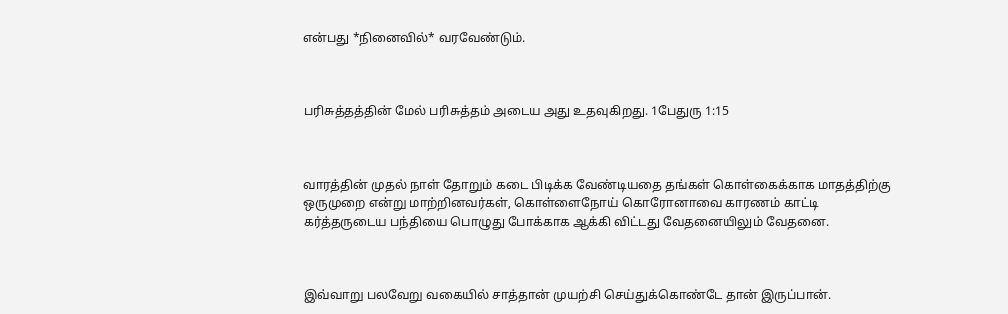என்பது *நினைவில்* வரவேண்டும்.



பரிசுத்தத்தின் மேல் பரிசுத்தம் அடைய அது உதவுகிறது. 1பேதுரு 1:15



வாரத்தின் முதல் நாள் தோறும் கடை பிடிக்க வேண்டியதை தங்கள் கொள்கைக்காக மாதத்திற்கு ஒருமுறை என்று மாற்றினவர்கள், கொள்ளைநோய் கொரோனாவை காரணம் காட்டி கர்த்தருடைய பந்தியை பொழுது போக்காக ஆக்கி விட்டது வேதனையிலும் வேதனை.



இவ்வாறு பலவேறு வகையில் சாத்தான் முயற்சி செய்துக்கொண்டே தான் இருப்பான்.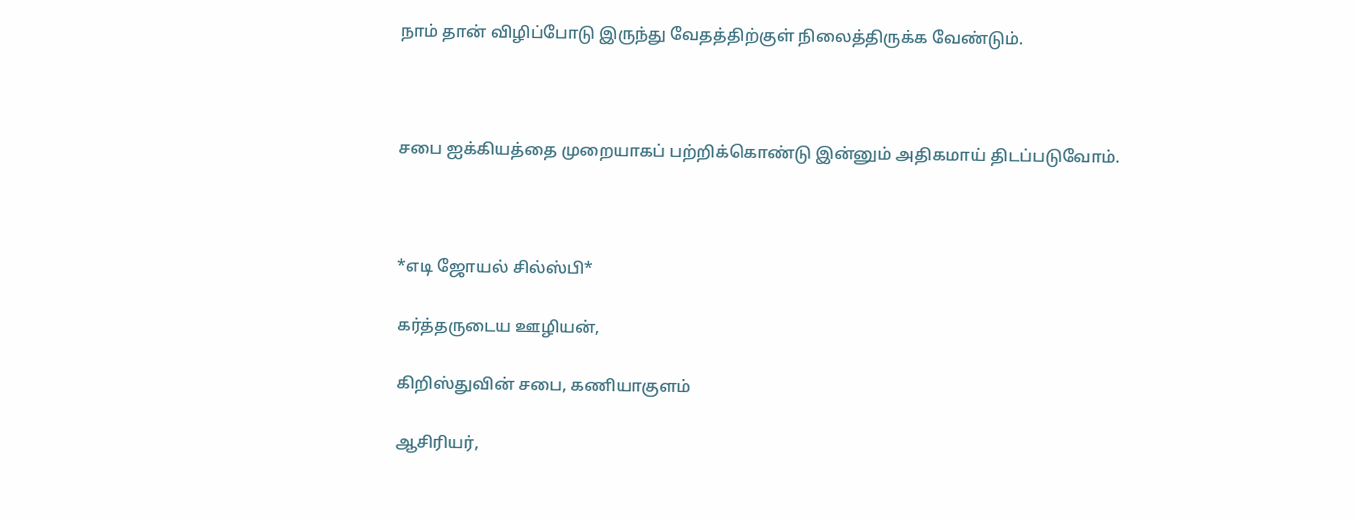நாம் தான் விழிப்போடு இருந்து வேதத்திற்குள் நிலைத்திருக்க வேண்டும்.



சபை ஐக்கியத்தை முறையாகப் பற்றிக்கொண்டு இன்னும் அதிகமாய் திடப்படுவோம்.



*எடி ஜோயல் சில்ஸ்பி*

கர்த்தருடைய ஊழியன்,

கிறிஸ்துவின் சபை, கணியாகுளம்

ஆசிரியர்,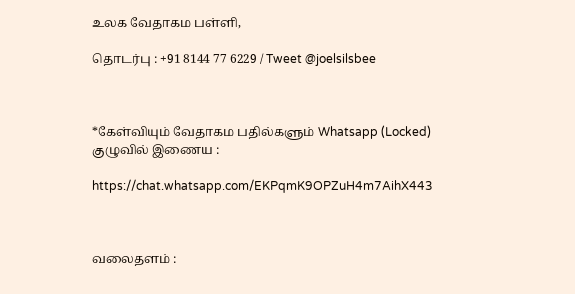உலக வேதாகம பள்ளி,

தொடர்பு : +91 8144 77 6229 / Tweet @joelsilsbee



*கேள்வியும் வேதாகம பதில்களும் Whatsapp (Locked) குழுவில் இணைய :

https://chat.whatsapp.com/EKPqmK9OPZuH4m7AihX443



வலைதளம் :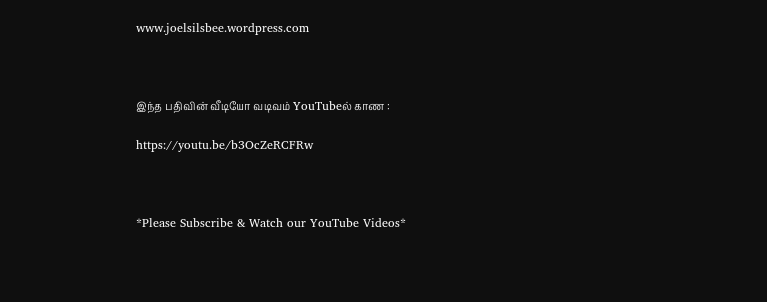www.joelsilsbee.wordpress.com



இந்த பதிவின் வீடியோ வடிவம் YouTubeல் காண :

https://youtu.be/b3OcZeRCFRw



*Please Subscribe & Watch our YouTube Videos*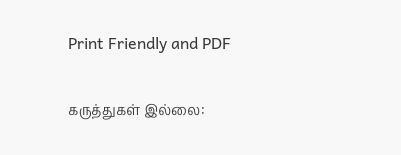Print Friendly and PDF

கருத்துகள் இல்லை: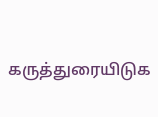கருத்துரையிடுக